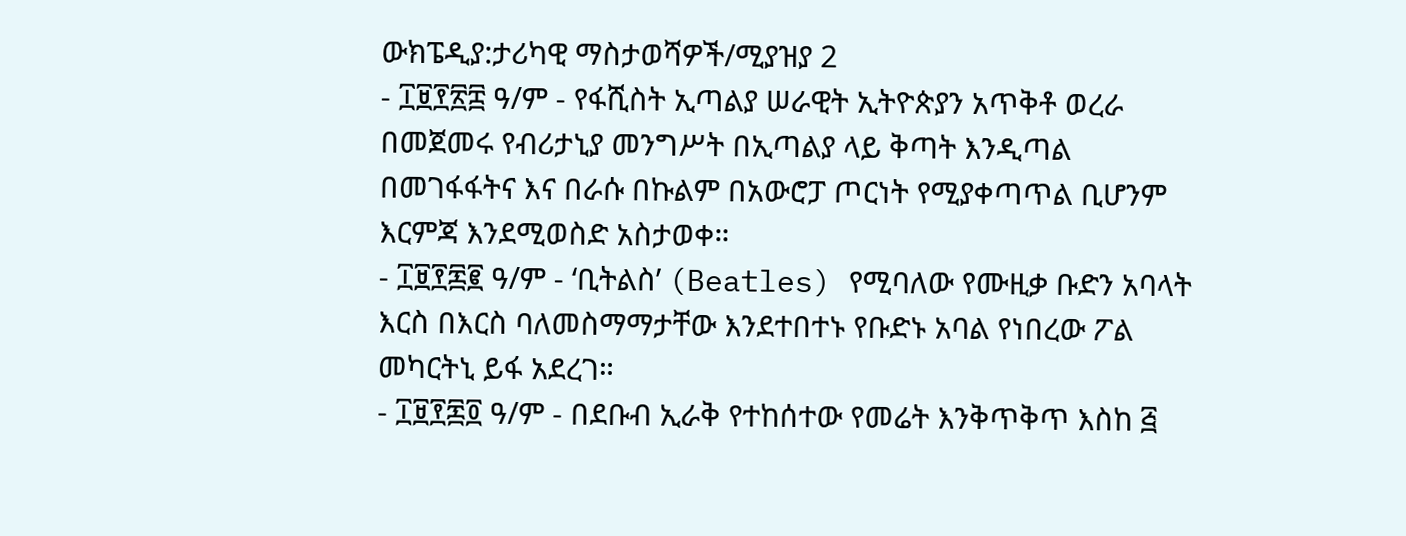ውክፔዲያ:ታሪካዊ ማስታወሻዎች/ሚያዝያ 2
- ፲፱፻፳፰ ዓ/ም - የፋሺስት ኢጣልያ ሠራዊት ኢትዮጵያን አጥቅቶ ወረራ በመጀመሩ የብሪታኒያ መንግሥት በኢጣልያ ላይ ቅጣት እንዲጣል በመገፋፋትና እና በራሱ በኩልም በአውሮፓ ጦርነት የሚያቀጣጥል ቢሆንም እርምጃ እንደሚወስድ አስታወቀ።
- ፲፱፻፷፪ ዓ/ም - ‘ቢትልስ’ (Beatles) የሚባለው የሙዚቃ ቡድን አባላት እርስ በእርስ ባለመስማማታቸው እንደተበተኑ የቡድኑ አባል የነበረው ፖል መካርትኒ ይፋ አደረገ።
- ፲፱፻፷፬ ዓ/ም - በደቡብ ኢራቅ የተከሰተው የመሬት እንቅጥቅጥ እስከ ፭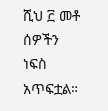ሺህ ፫ መቶ ሰዎችን ነፍስ አጥፍቷል።